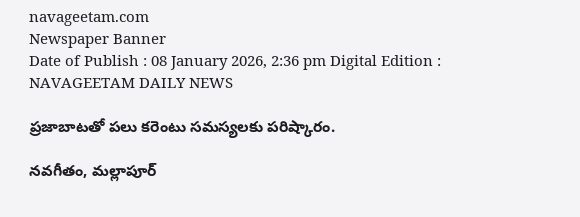navageetam.com
Newspaper Banner
Date of Publish : 08 January 2026, 2:36 pm Digital Edition : NAVAGEETAM DAILY NEWS

ప్రజాబాటతో పలు కరెంటు సమస్యలకు పరిష్కారం.

నవగీతం, మల్లాపూర్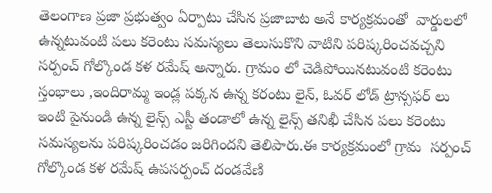తెలంగాణ ప్రజా ప్రభుత్వం ఏర్పాటు చేసిన ప్రజాబాట అనే కార్యక్రమంతో  వార్డులలో ఉన్నటువంటి పలు కరెంటు సమస్యలు తెలుసుకొని వాటిని పరిష్కరించవచ్చని సర్పంచ్ గోల్కొండ కళ రమేష్ అన్నారు. గ్రామం లో చెడిపోయినటువంటి కరెంటు స్తంభాలు ,ఇందిరామ్మ ఇండ్ల పక్కన ఉన్న కరంటు లైన్, ఓవర్ లోడ్ ట్రాన్సఫర్ లు ఇంటి పైనుండి ఉన్న లైన్స్ ఎస్టీ తండాలో ఉన్న లైన్స్ తనిఖీ చేసిన పలు కరెంటు సమస్యలను పరిష్కరించడం జరిగిందని తెలిపారు.ఈ కార్యక్రమంలో గ్రామ  సర్పంచ్ గోల్కొండ కళ రమేష్ ఉపసర్పంచ్ దండవేణి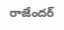రాజేందర్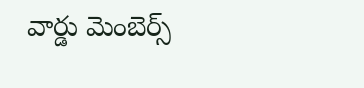వార్డు మెంబెర్స్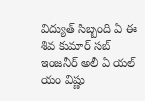విద్యుత్ సిబ్బంది ఏ ఈ శివ కుమార్ సబ్ ఇంజనీర్ అలీ ఏ యల్ యం విష్ణు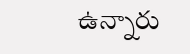ఉన్నారు